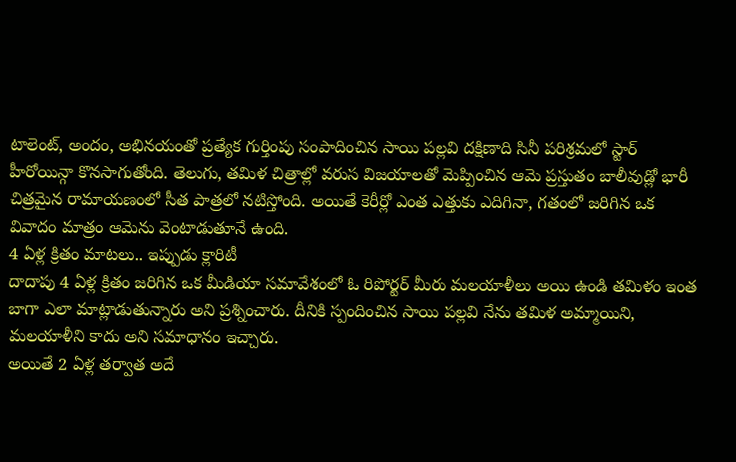టాలెంట్, అందం, అభినయంతో ప్రత్యేక గుర్తింపు సంపాదించిన సాయి పల్లవి దక్షిణాది సినీ పరిశ్రమలో స్టార్ హీరోయిన్గా కొనసాగుతోంది. తెలుగు, తమిళ చిత్రాల్లో వరుస విజయాలతో మెప్పించిన ఆమె ప్రస్తుతం బాలీవుడ్లో భారీ చిత్రమైన రామాయణంలో సీత పాత్రలో నటిస్తోంది. అయితే కెరీర్లో ఎంత ఎత్తుకు ఎదిగినా, గతంలో జరిగిన ఒక వివాదం మాత్రం ఆమెను వెంటాడుతూనే ఉంది.
4 ఏళ్ల క్రితం మాటలు.. ఇప్పుడు క్లారిటీ
దాదాపు 4 ఏళ్ల క్రితం జరిగిన ఒక మీడియా సమావేశంలో ఓ రిపోర్టర్ మీరు మలయాళీలు అయి ఉండి తమిళం ఇంత బాగా ఎలా మాట్లాడుతున్నారు అని ప్రశ్నించారు. దీనికి స్పందించిన సాయి పల్లవి నేను తమిళ అమ్మాయిని, మలయాళీని కాదు అని సమాధానం ఇచ్చారు.
అయితే 2 ఏళ్ల తర్వాత అదే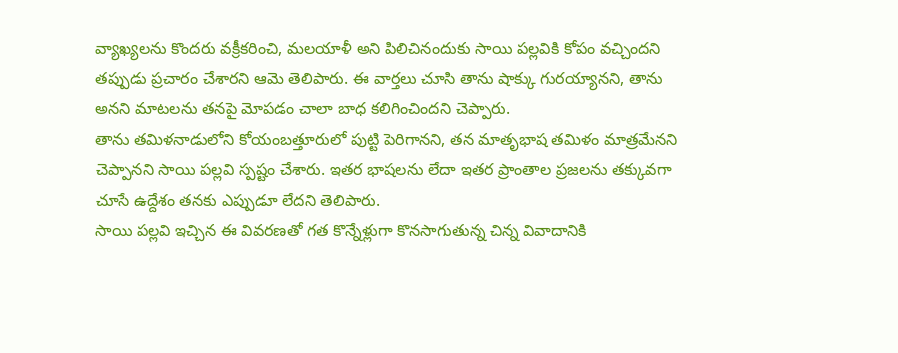వ్యాఖ్యలను కొందరు వక్రీకరించి, మలయాళీ అని పిలిచినందుకు సాయి పల్లవికి కోపం వచ్చిందని తప్పుడు ప్రచారం చేశారని ఆమె తెలిపారు. ఈ వార్తలు చూసి తాను షాక్కు గురయ్యానని, తాను అనని మాటలను తనపై మోపడం చాలా బాధ కలిగించిందని చెప్పారు.
తాను తమిళనాడులోని కోయంబత్తూరులో పుట్టి పెరిగానని, తన మాతృభాష తమిళం మాత్రమేనని చెప్పానని సాయి పల్లవి స్పష్టం చేశారు. ఇతర భాషలను లేదా ఇతర ప్రాంతాల ప్రజలను తక్కువగా చూసే ఉద్దేశం తనకు ఎప్పుడూ లేదని తెలిపారు.
సాయి పల్లవి ఇచ్చిన ఈ వివరణతో గత కొన్నేళ్లుగా కొనసాగుతున్న చిన్న వివాదానికి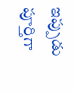ఇప్పుడు పూర్తిగా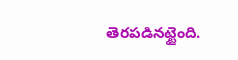తెరపడినట్టైంది.